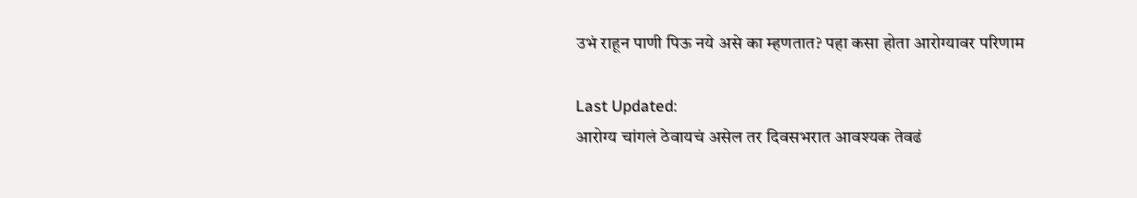उभं राहून पाणी पिऊ नये असे का म्हणतात? पहा कसा होता आरोग्यावर परिणाम

Last Updated:
आरोग्य चांगलं ठेवायचं असेल तर दिवसभरात आवश्यक तेवढं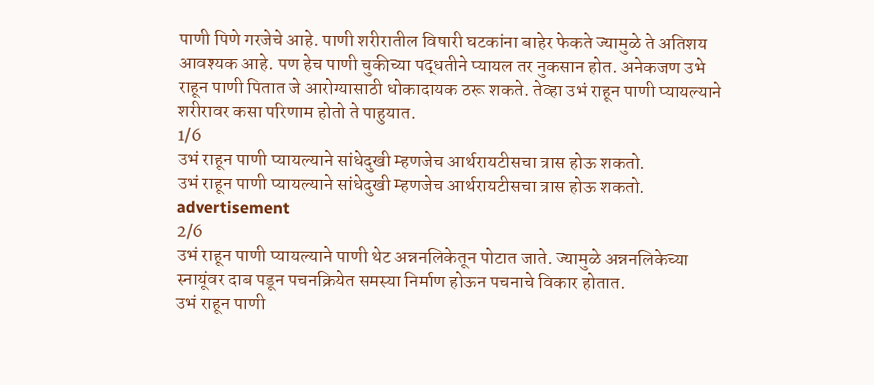पाणी पिणे गरजेचे आहे. पाणी शरीरातील विषारी घटकांना बाहेर फेकते ज्यामुळे ते अतिशय आवश्यक आहे. पण हेच पाणी चुकीच्या पद्धतीने प्यायल तर नुकसान होत. अनेकजण उभे राहून पाणी पितात जे आरोग्यासाठी धोकादायक ठरू शकते. तेव्हा उभं राहून पाणी प्यायल्याने शरीरावर कसा परिणाम होतो ते पाहुयात.
1/6
उभं राहून पाणी प्यायल्याने सांधेदुखी म्हणजेच आर्थरायटीसचा त्रास होऊ शकतो.
उभं राहून पाणी प्यायल्याने सांधेदुखी म्हणजेच आर्थरायटीसचा त्रास होऊ शकतो.
advertisement
2/6
उभं राहून पाणी प्यायल्याने पाणी थेट अन्ननलिकेतून पोटात जाते. ज्यामुळे अन्ननलिकेच्या स्नायूंवर दाब पडून पचनक्रियेत समस्या निर्माण होऊन पचनाचे विकार होतात.
उभं राहून पाणी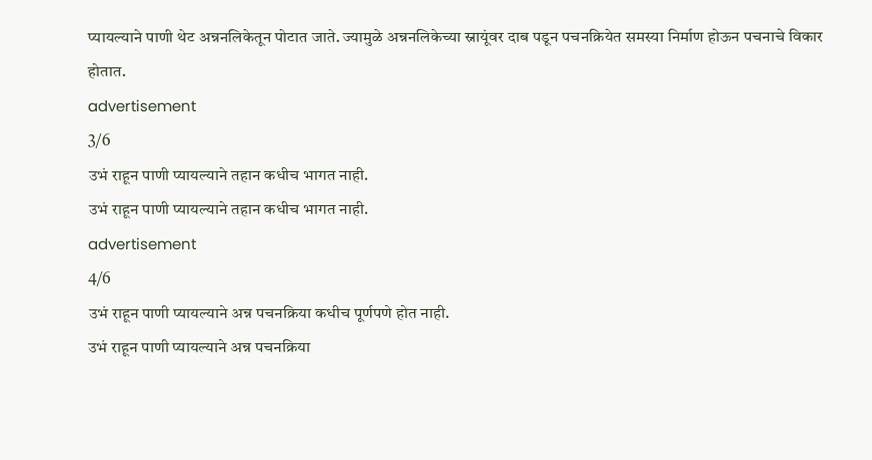प्यायल्याने पाणी थेट अन्ननलिकेतून पोटात जाते. ज्यामुळे अन्ननलिकेच्या स्नायूंवर दाब पडून पचनक्रियेत समस्या निर्माण होऊन पचनाचे विकार होतात.
advertisement
3/6
उभं राहून पाणी प्यायल्याने तहान कधीच भागत नाही.
उभं राहून पाणी प्यायल्याने तहान कधीच भागत नाही.
advertisement
4/6
उभं राहून पाणी प्यायल्याने अन्न पचनक्रिया कधीच पूर्णपणे होत नाही.
उभं राहून पाणी प्यायल्याने अन्न पचनक्रिया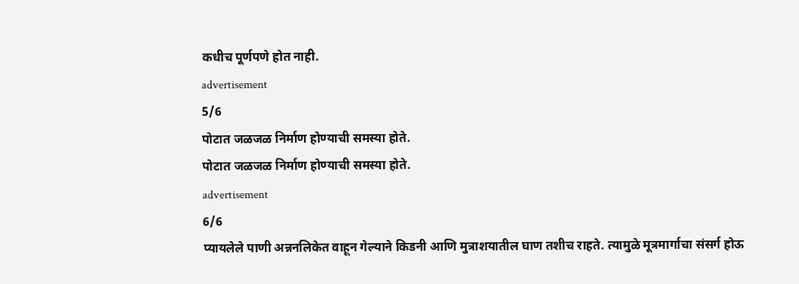कधीच पूर्णपणे होत नाही.
advertisement
5/6
पोटात जळजळ निर्माण होण्याची समस्या होते.
पोटात जळजळ निर्माण होण्याची समस्या होते.
advertisement
6/6
प्यायलेले पाणी अन्ननलिकेत वाहून गेल्याने किडनी आणि मुत्राशयातील घाण तशीच राहते. त्यामुळे मूत्रमार्गाचा संसर्ग होऊ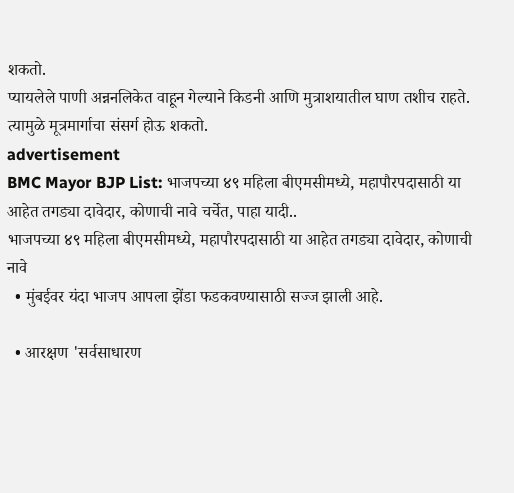शकतो.
प्यायलेले पाणी अन्ननलिकेत वाहून गेल्याने किडनी आणि मुत्राशयातील घाण तशीच राहते. त्यामुळे मूत्रमार्गाचा संसर्ग होऊ शकतो.
advertisement
BMC Mayor BJP List: भाजपच्या ४९ महिला बीएमसीमध्ये, महापौरपदासाठी या आहेत तगड्या दावेदार, कोणाची नावे चर्चेत, पाहा यादी..
भाजपच्या ४९ महिला बीएमसीमध्ये, महापौरपदासाठी या आहेत तगड्या दावेदार, कोणाची नावे
  • मुंबईवर यंदा भाजप आपला झेंडा फडकवण्यासाठी सज्ज झाली आहे.

  • आरक्षण 'सर्वसाधारण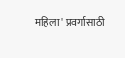महिला' प्रवर्गासाठी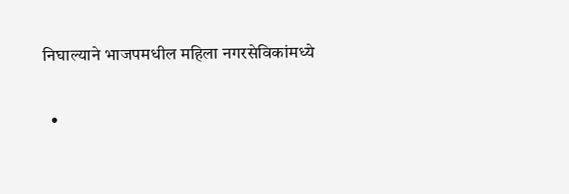निघाल्याने भाजपमधील महिला नगरसेविकांमध्ये

  •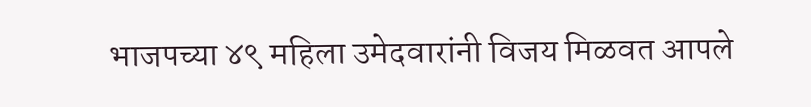भाजपच्या ४९ महिला उमेदवारांनी विजय मिळवत आपले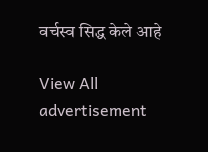वर्चस्व सिद्ध केले आहे

View All
advertisement